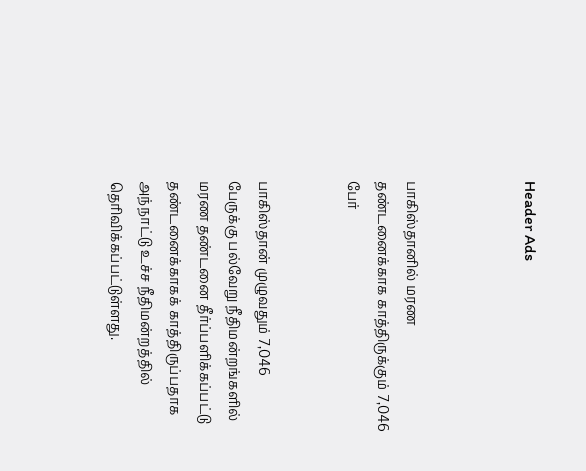Header Ads



பாகிஸ்தானில் மரண தண்டனைக்காக காத்திருக்கும் 7,046 பேர்


பாகிஸ்தான் முழுவதும் 7,046 பேருக்கு பல்வேறு நீதிமன்றங்களில் மரண தண்டனை தீர்ப்பளிக்கப்பட்டு தண்டனைக்காகக் காத்திருப்பதாக அந்நாட்டு உச்ச நீதிமன்றத்தில் தெரிவிக்கப்பட்டுள்ளது.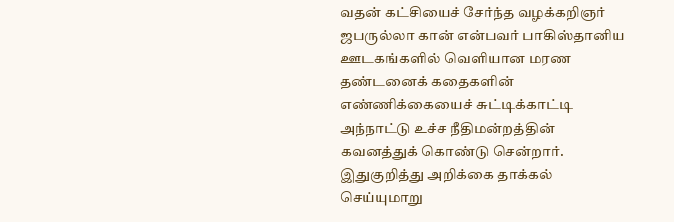வதன் கட்சியைச் சேர்ந்த வழக்கறிஞர் ஜபருல்லா கான் என்பவர் பாகிஸ்தானிய ஊடகங்களில் வெளியான மரண தண்டனைக் கதைகளின் எண்ணிக்கையைச் சுட்டிக்காட்டி அந்நாட்டு உச்ச நீதிமன்றத்தின் கவனத்துக் கொண்டு சென்றார். இதுகுறித்து அறிக்கை தாக்கல் செய்யுமாறு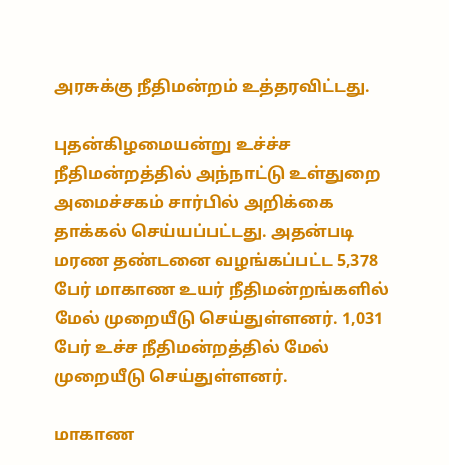அரசுக்கு நீதிமன்றம் உத்தரவிட்டது.

புதன்கிழமையன்று உச்ச்ச நீதிமன்றத்தில் அந்நாட்டு உள்துறை அமைச்சகம் சார்பில் அறிக்கை தாக்கல் செய்யப்பட்டது. அதன்படி மரண தண்டனை வழங்கப்பட்ட 5,378 பேர் மாகாண உயர் நீதிமன்றங்களில் மேல் முறையீடு செய்துள்ளனர். 1,031 பேர் உச்ச நீதிமன்றத்தில் மேல் முறையீடு செய்துள்ளனர்.

மாகாண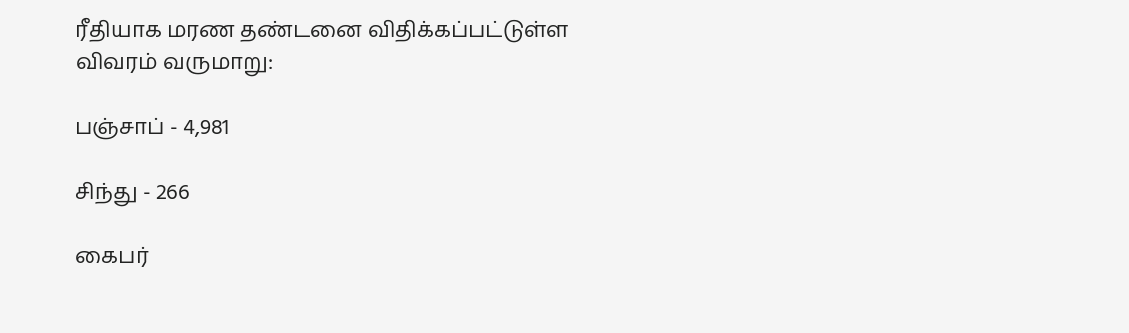ரீதியாக மரண தண்டனை விதிக்கப்பட்டுள்ள விவரம் வருமாறு:

பஞ்சாப் - 4,981

சிந்து - 266

கைபர்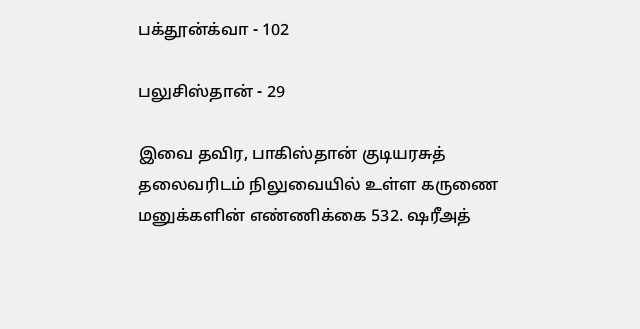பக்தூன்க்வா - 102

பலுசிஸ்தான் - 29

இவை தவிர, பாகிஸ்தான் குடியரசுத் தலைவரிடம் நிலுவையில் உள்ள கருணை மனுக்களின் எண்ணிக்கை 532. ஷரீஅத்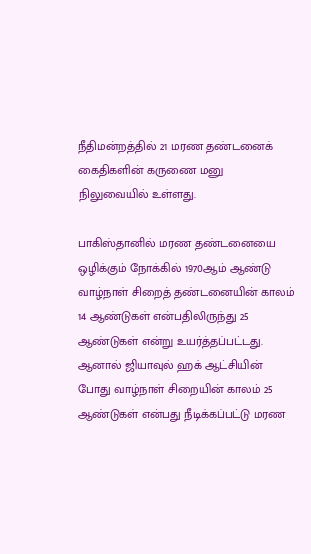நீதிமன்றத்தில் 21 மரண தண்டனைக் கைதிகளின் கருணை மனு நிலுவையில் உள்ளது.

பாகிஸ்தானில் மரண தண்டனையை ஒழிக்கும் நோக்கில் 1970ஆம் ஆண்டு வாழ்நாள் சிறைத் தண்டனையின் காலம் 14 ஆண்டுகள் என்பதிலிருந்து 25 ஆண்டுகள் என்று உயர்த்தப்பட்டது. ஆனால் ஜியாவுல் ஹக் ஆட்சியின் போது வாழ்நாள் சிறையின் காலம் 25 ஆண்டுகள் என்பது நீடிக்கப்பட்டு மரண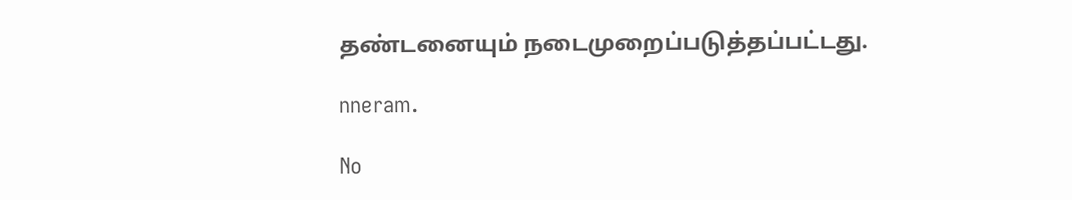தண்டனையும் நடைமுறைப்படுத்தப்பட்டது.

nneram.

No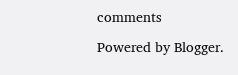comments

Powered by Blogger.